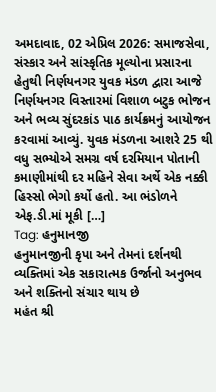અમદાવાદ, 02 એપ્રિલ 2026: સમાજસેવા, સંસ્કાર અને સાંસ્કૃતિક મૂલ્યોના પ્રસારના હેતુથી નિર્ણયનગર યુવક મંડળ દ્વારા આજે નિર્ણયનગર વિસ્તારમાં વિશાળ બટુક ભોજન અને ભવ્ય સુંદરકાંડ પાઠ કાર્યક્રમનું આયોજન કરવામાં આવ્યું. યુવક મંડળના આશરે 25 થી વધુ સભ્યોએ સમગ્ર વર્ષ દરમિયાન પોતાની કમાણીમાંથી દર મહિને સેવા અર્થે એક નક્કી હિસ્સો ભેગો કર્યો હતો. આ ભંડોળને એફ.ડી.માં મૂકી […]
Tag: હનુમાનજી
હનુમાનજીની કૃપા અને તેમનાં દર્શનથી વ્યક્તિમાં એક સકારાત્મક ઉર્જાનો અનુભવ અને શક્તિનો સંચાર થાય છે
મહંત શ્રી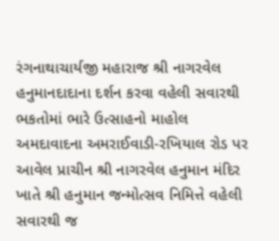રંગનાથાચાર્યજી મહારાજ શ્રી નાગરવેલ હનુમાનદાદાના દર્શન કરવા વહેલી સવારથી ભકતોમાં ભારે ઉત્સાહનો માહોલ અમદાવાદના અમરાઈવાડી-રખિયાલ રોડ પર આવેલ પ્રાચીન શ્રી નાગરવેલ હનુમાન મંદિર ખાતે શ્રી હનુમાન જન્મોત્સવ નિમિત્તે વહેલી સવારથી જ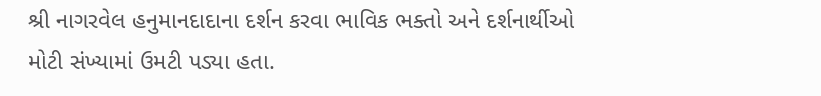શ્રી નાગરવેલ હનુમાનદાદાના દર્શન કરવા ભાવિક ભક્તો અને દર્શનાર્થીઓ મોટી સંખ્યામાં ઉમટી પડ્યા હતા.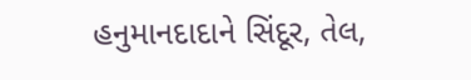હનુમાનદાદાને સિંદૂર, તેલ,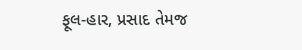ફૂલ-હાર, પ્રસાદ તેમજ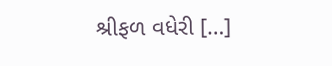શ્રીફળ વધેરી […]